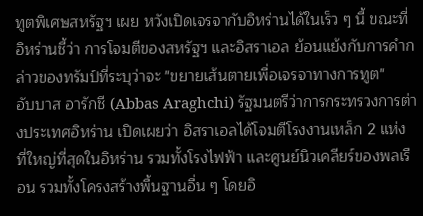ทูตพิเศษสหรัฐฯ เผย หวังเปิดเจรจากับอิหร่านได้ในเร็ว ๆ นี้ ขณะที่ อิหร่านชี้ว่า การโจมตีของสหรัฐฯ และอิสราเอล ย้อนแย้งกับการคำกล่าวของทรัมป์ที่ระบุว่าจะ "ขยายเส้นตายเพื่อเจรจาทางการทูต"
อับบาส อารักชี (Abbas Araghchi) รัฐมนตรีว่าการกระทรวงการต่างประเทศอิหร่าน เปิดเผยว่า อิสราเอลได้โจมตีโรงงานเหล็ก 2 แห่ง ที่ใหญ่ที่สุดในอิหร่าน รวมทั้งโรงไฟฟ้า และศูนย์นิวเคลียร์ของพลเรือน รวมทั้งโครงสร้างพื้นฐานอื่น ๆ โดยอิ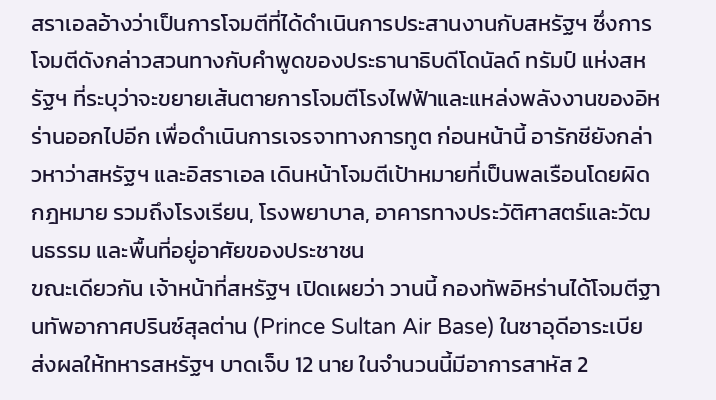สราเอลอ้างว่าเป็นการโจมตีที่ได้ดำเนินการประสานงานกับสหรัฐฯ ซึ่งการโจมตีดังกล่าวสวนทางกับคำพูดของประธานาธิบดีโดนัลด์ ทรัมป์ แห่งสหรัฐฯ ที่ระบุว่าจะขยายเส้นตายการโจมตีโรงไฟฟ้าและแหล่งพลังงานของอิหร่านออกไปอีก เพื่อดำเนินการเจรจาทางการทูต ก่อนหน้านี้ อารักชียังกล่าวหาว่าสหรัฐฯ และอิสราเอล เดินหน้าโจมตีเป้าหมายที่เป็นพลเรือนโดยผิดกฎหมาย รวมถึงโรงเรียน, โรงพยาบาล, อาคารทางประวัติศาสตร์และวัฒนธรรม และพื้นที่อยู่อาศัยของประชาชน
ขณะเดียวกัน เจ้าหน้าที่สหรัฐฯ เปิดเผยว่า วานนี้ กองทัพอิหร่านได้โจมตีฐานทัพอากาศปรินซ์สุลต่าน (Prince Sultan Air Base) ในซาอุดีอาระเบีย ส่งผลให้ทหารสหรัฐฯ บาดเจ็บ 12 นาย ในจำนวนนี้มีอาการสาหัส 2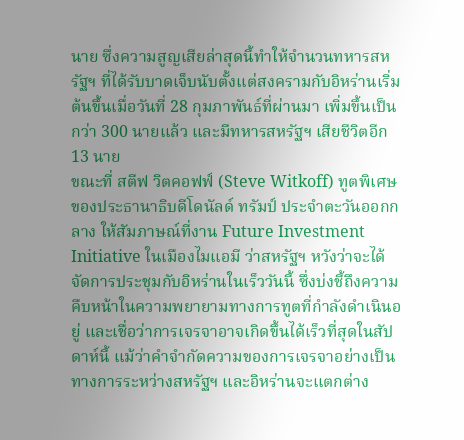นาย ซึ่งความสูญเสียล่าสุดนี้ทำให้จำนวนทหารสหรัฐฯ ที่ได้รับบาดเจ็บนับตั้งแต่สงครามกับอิหร่านเริ่มต้นขึ้นเมื่อวันที่ 28 กุมภาพันธ์ที่ผ่านมา เพิ่มขึ้นเป็นกว่า 300 นายแล้ว และมีทหารสหรัฐฯ เสียชีวิตอีก 13 นาย
ขณะที่ สตีฟ วิตคอฟฟ์ (Steve Witkoff) ทูตพิเศษของประธานาธิบดีโดนัลด์ ทรัมป์ ประจำตะวันออกกลาง ให้สัมภาษณ์ที่งาน Future Investment Initiative ในเมืองไมแอมี ว่าสหรัฐฯ หวังว่าจะได้จัดการประชุมกับอิหร่านในเร็ววันนี้ ซึ่งบ่งชี้ถึงความคืบหน้าในความพยายามทางการทูตที่กำลังดำเนินอยู่ และเชื่อว่าการเจรจาอาจเกิดขึ้นได้เร็วที่สุดในสัปดาห์นี้ แม้ว่าคำจำกัดความของการเจรจาอย่างเป็นทางการระหว่างสหรัฐฯ และอิหร่านจะแตกต่าง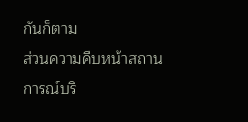กันก็ตาม
ส่วนความคืบหน้าสถานการณ์บริ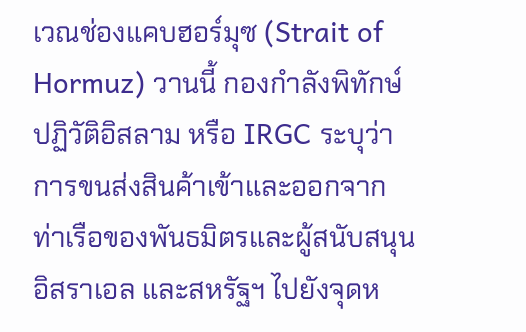เวณช่องแคบฮอร์มุซ (Strait of Hormuz) วานนี้ กองกำลังพิทักษ์ปฏิวัติอิสลาม หรือ IRGC ระบุว่า การขนส่งสินค้าเข้าและออกจากท่าเรือของพันธมิตรและผู้สนับสนุนอิสราเอล และสหรัฐฯ ไปยังจุดห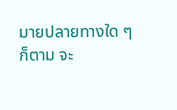มายปลายทางใด ๆ ก็ตาม จะ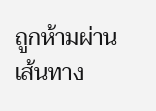ถูกห้ามผ่านเส้นทาง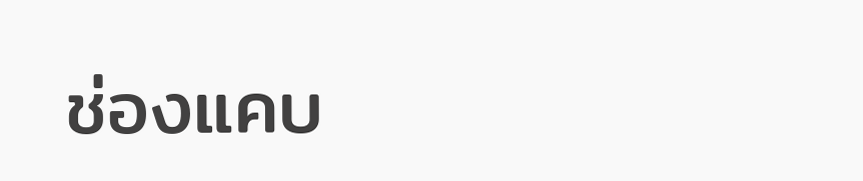ช่องแคบ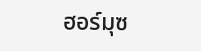ฮอร์มุซ